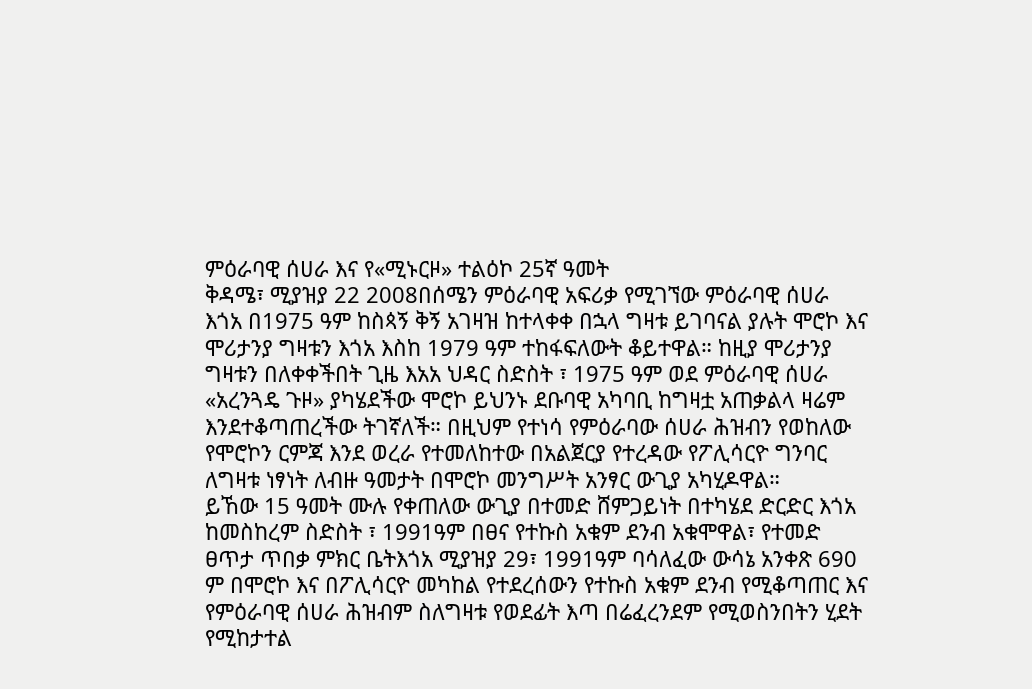ምዕራባዊ ሰሀራ እና የ«ሚኑርዞ» ተልዕኮ 25ኛ ዓመት
ቅዳሜ፣ ሚያዝያ 22 2008በሰሜን ምዕራባዊ አፍሪቃ የሚገኘው ምዕራባዊ ሰሀራ እጎአ በ1975 ዓም ከስጳኝ ቅኝ አገዛዝ ከተላቀቀ በኋላ ግዛቱ ይገባናል ያሉት ሞሮኮ እና ሞሪታንያ ግዛቱን እጎአ እስከ 1979 ዓም ተከፋፍለውት ቆይተዋል። ከዚያ ሞሪታንያ ግዛቱን በለቀቀችበት ጊዜ እአአ ህዳር ስድስት ፣ 1975 ዓም ወደ ምዕራባዊ ሰሀራ «አረንጓዴ ጉዞ» ያካሄደችው ሞሮኮ ይህንኑ ደቡባዊ አካባቢ ከግዛቷ አጠቃልላ ዛሬም እንደተቆጣጠረችው ትገኛለች። በዚህም የተነሳ የምዕራባው ሰሀራ ሕዝብን የወከለው የሞሮኮን ርምጃ እንደ ወረራ የተመለከተው በአልጀርያ የተረዳው የፖሊሳርዮ ግንባር ለግዛቱ ነፃነት ለብዙ ዓመታት በሞሮኮ መንግሥት አንፃር ውጊያ አካሂዶዋል።
ይኸው 15 ዓመት ሙሉ የቀጠለው ውጊያ በተመድ ሸምጋይነት በተካሄደ ድርድር እጎአ ከመስከረም ስድስት ፣ 1991ዓም በፀና የተኩስ አቁም ደንብ አቁሞዋል፣ የተመድ ፀጥታ ጥበቃ ምክር ቤትእጎአ ሚያዝያ 29፣ 1991ዓም ባሳለፈው ውሳኔ አንቀጽ 690 ም በሞሮኮ እና በፖሊሳርዮ መካከል የተደረሰውን የተኩስ አቁም ደንብ የሚቆጣጠር እና የምዕራባዊ ሰሀራ ሕዝብም ስለግዛቱ የወደፊት እጣ በሬፈረንደም የሚወስንበትን ሂደት የሚከታተል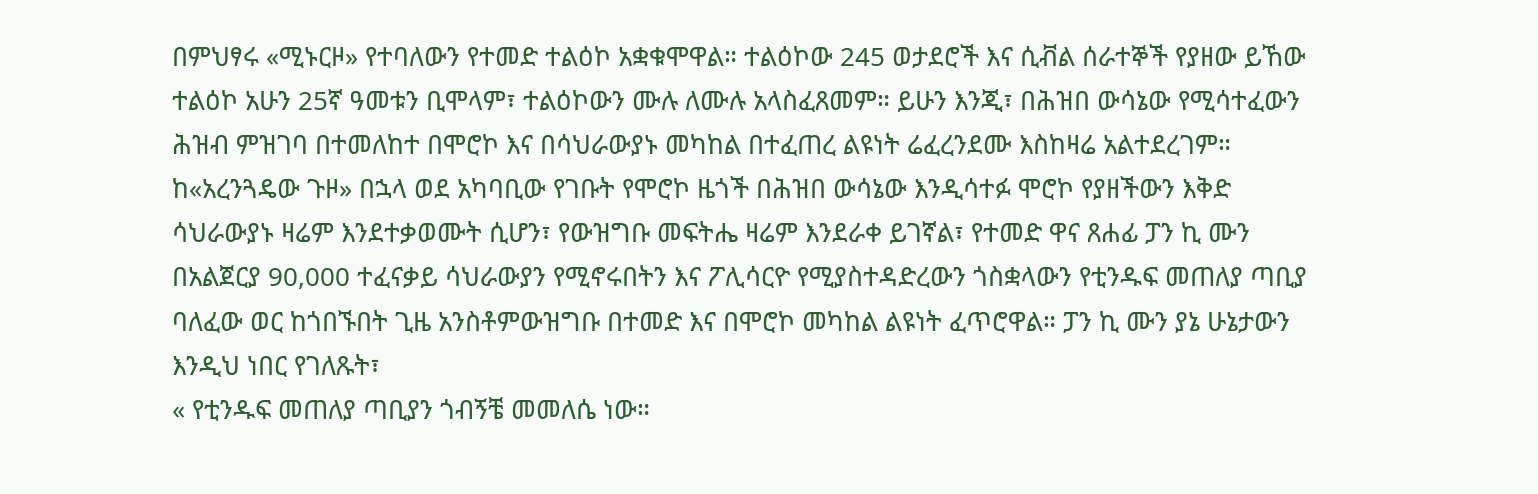በምህፃሩ «ሚኑርዞ» የተባለውን የተመድ ተልዕኮ አቋቁሞዋል። ተልዕኮው 245 ወታደሮች እና ሲቭል ሰራተኞች የያዘው ይኸው ተልዕኮ አሁን 25ኛ ዓመቱን ቢሞላም፣ ተልዕኮውን ሙሉ ለሙሉ አላስፈጸመም። ይሁን እንጂ፣ በሕዝበ ውሳኔው የሚሳተፈውን ሕዝብ ምዝገባ በተመለከተ በሞሮኮ እና በሳህራውያኑ መካከል በተፈጠረ ልዩነት ሬፈረንደሙ እስከዛሬ አልተደረገም።
ከ«አረንጓዴው ጉዞ» በኋላ ወደ አካባቢው የገቡት የሞሮኮ ዜጎች በሕዝበ ውሳኔው እንዲሳተፉ ሞሮኮ የያዘችውን እቅድ ሳህራውያኑ ዛሬም እንደተቃወሙት ሲሆን፣ የውዝግቡ መፍትሔ ዛሬም እንደራቀ ይገኛል፣ የተመድ ዋና ጸሐፊ ፓን ኪ ሙን በአልጀርያ 90,000 ተፈናቃይ ሳህራውያን የሚኖሩበትን እና ፖሊሳርዮ የሚያስተዳድረውን ጎስቋላውን የቲንዱፍ መጠለያ ጣቢያ ባለፈው ወር ከጎበኙበት ጊዜ አንስቶምውዝግቡ በተመድ እና በሞሮኮ መካከል ልዩነት ፈጥሮዋል። ፓን ኪ ሙን ያኔ ሁኔታውን እንዲህ ነበር የገለጹት፣
« የቲንዱፍ መጠለያ ጣቢያን ጎብኝቼ መመለሴ ነው።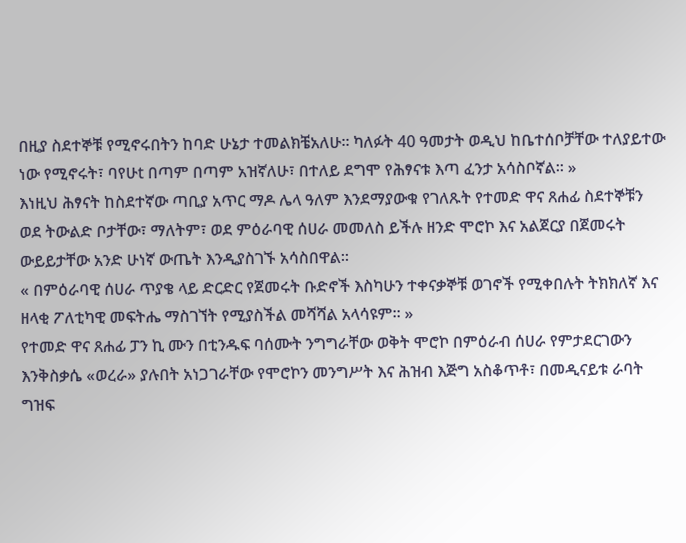በዚያ ስደተኞቹ የሚኖሩበትን ከባድ ሁኔታ ተመልክቼአለሁ። ካለፉት 40 ዓመታት ወዲህ ከቤተሰቦቻቸው ተለያይተው ነው የሚኖሩት፣ ባየሁt በጣም በጣም አዝኛለሁ፣ በተለይ ደግሞ የሕፃናቱ እጣ ፈንታ አሳስቦኛል። »
እነዚህ ሕፃናት ከስደተኛው ጣቢያ አጥር ማዶ ሌላ ዓለም እንደማያውቁ የገለጹት የተመድ ዋና ጸሐፊ ስደተኞቹን ወደ ትውልድ ቦታቸው፣ ማለትም፣ ወደ ምዕራባዊ ሰሀራ መመለስ ይችሉ ዘንድ ሞሮኮ እና አልጀርያ በጀመሩት ውይይታቸው አንድ ሁነኛ ውጤት እንዲያስገኙ አሳስበዋል።
« በምዕራባዊ ሰሀራ ጥያቄ ላይ ድርድር የጀመሩት ቡድኖች እስካሁን ተቀናቃኞቹ ወገኖች የሚቀበሉት ትክክለኛ እና ዘላቂ ፖለቲካዊ መፍትሔ ማስገኘት የሚያስችል መሻሻል አላሳዩም። »
የተመድ ዋና ጸሐፊ ፓን ኪ ሙን በቲንዱፍ ባሰሙት ንግግራቸው ወቅት ሞሮኮ በምዕራብ ሰሀራ የምታደርገውን እንቅስቃሴ «ወረራ» ያሉበት አነጋገራቸው የሞሮኮን መንግሥት እና ሕዝብ እጅግ አስቆጥቶ፣ በመዲናይቱ ራባት ግዝፍ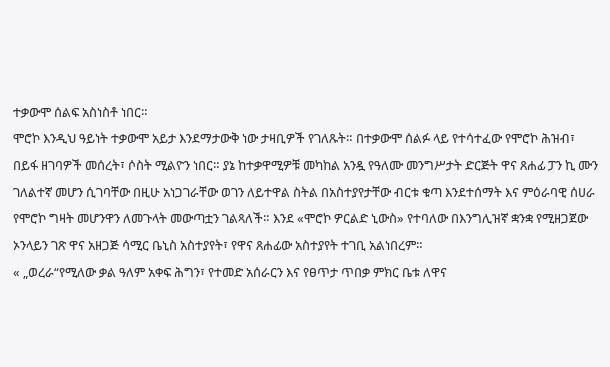ተቃውሞ ሰልፍ አስነስቶ ነበር።
ሞሮኮ እንዲህ ዓይነት ተቃውሞ አይታ እንደማታውቅ ነው ታዛቢዎች የገለጹት። በተቃውሞ ሰልፉ ላይ የተሳተፈው የሞሮኮ ሕዝብ፣ በይፋ ዘገባዎች መሰረት፣ ሶስት ሚልዮን ነበር። ያኔ ከተቃዋሚዎቹ መካከል አንዷ የዓለሙ መንግሥታት ድርጅት ዋና ጸሐፊ ፓን ኪ ሙን ገለልተኛ መሆን ሲገባቸው በዚሁ አነጋገራቸው ወገን ለይተዋል ስትል በአስተያየታቸው ብርቱ ቁጣ እንደተሰማት እና ምዕራባዊ ሰሀራ የሞሮኮ ግዛት መሆንዋን ለመጉላት መውጣቷን ገልጻለች። እንደ «ሞሮኮ ዎርልድ ኒውስ» የተባለው በእንግሊዝኛ ቋንቋ የሚዘጋጀው ኦንላይን ገጽ ዋና አዘጋጅ ሳሚር ቤኒስ አስተያየት፣ የዋና ጸሐፊው አስተያየት ተገቢ አልነበረም።
« „ወረራ“የሚለው ቃል ዓለም አቀፍ ሕግን፣ የተመድ አሰራርን እና የፀጥታ ጥበቃ ምክር ቤቱ ለዋና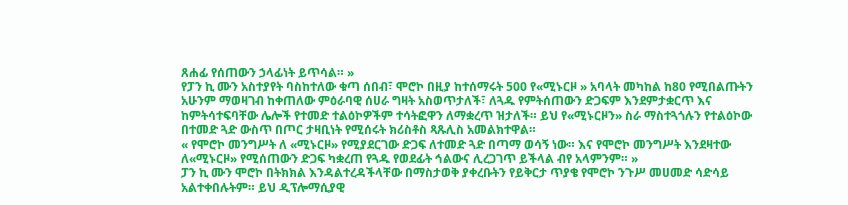ጸሐፊ የሰጠውን ኃላፊነት ይጥሳል። »
የፓን ኪ ሙን አስተያየት ባስከተለው ቁጣ ሰበብ፣ ሞሮኮ በዚያ ከተሰማሩት 500 የ«ሚኑርዞ » አባላት መካከል ከ80 የሚበልጡትን አሁንም ማወዛገብ ከቀጠለው ምዕራባዊ ሰሀራ ግዛት አስወጥታለች፣ ለጓዱ የምትሰጠውን ድጋፍም እንደምታቋርጥ እና ከምትሳተፍባቸው ሌሎች የተመድ ተልዕኮዎችም ተሳትፎዋን ለማቋረጥ ዝታለች። ይህ የ«ሚኑርዞን» ስራ ማስተጓጎሉን የተልዕኮው በተመድ ጓድ ውስጥ በጦር ታዛቢነት የሚሰሩት ክሪስቶስ ጻጹሊስ አመልክተዋል።
« የሞሮኮ መንግሥት ለ «ሚኑርዞ» የሚያደርገው ድጋፍ ለተመድ ጓድ በጣማ ወሳኝ ነው። እና የሞሮኮ መንግሥት እንደዛተው ለ«ሚኑርዞ» የሚሰጠውን ድጋፍ ካቋረጠ የጓዱ የወደፊት ኅልውና ሊረጋገጥ ይችላል ብየ አላምንም። »
ፓን ኪ ሙን ሞሮኮ በትክክል እንዳልተረዳችላቸው በማስታወቅ ያቀረቡትን የይቅርታ ጥያቄ የሞሮኮ ንጉሥ መሀመድ ሳድሳይ አልተቀበሉትም። ይህ ዲፕሎማሲያዊ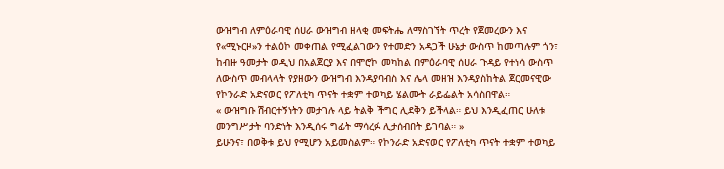ውዝግብ ለምዕራባዊ ሰሀራ ውዝግብ ዘላቂ መፍትሔ ለማስገኘት ጥረት የጀመረውን እና የ«ሚኑርዞ»ን ተልዕኮ መቀጠል የሚፈልገውን የተመድን አዳጋች ሁኔታ ውስጥ ከመጣሉም ጎን፣ ከብዙ ዓመታት ወዲህ በአልጀርያ እና በሞሮኮ መካከል በምዕራባዊ ሰሀራ ጉዳይ የተነሳ ውስጥ ለውስጥ መብላላት የያዘውን ውዝግብ እንዳያባብስ እና ሌላ መዘዝ እንዳያስከትል ጀርመናዊው የኮንራድ አድናወር የፖለቲካ ጥናት ተቋም ተወካይ ሄልሙት ራይፌልት አሳስበዋል።
« ውዝግቡ ሽብርተኝነትን መታገሉ ላይ ትልቅ ችግር ሊደቅን ይችላል። ይህ እንዲፈጠር ሁለቱ መንግሥታት ባንድነት እንዲሰሩ ግፊት ማሳረፉ ሊታሰብበት ይገባል። »
ይሁንና፣ በወቅቱ ይህ የሚሆን አይመስልም። የኮንራድ አድናወር የፖለቲካ ጥናት ተቋም ተወካይ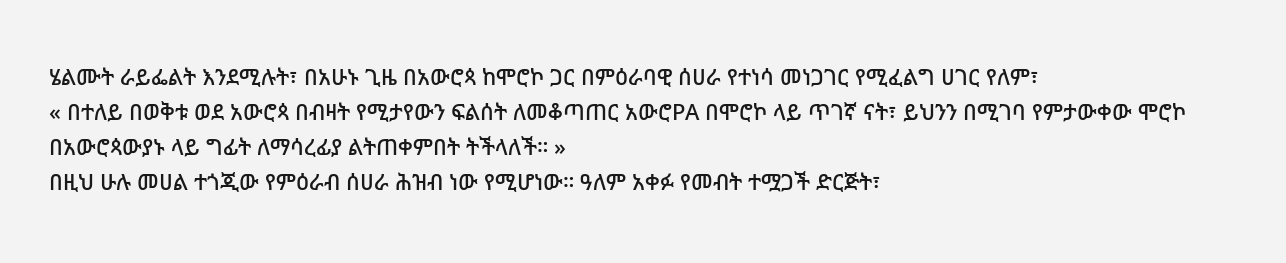ሄልሙት ራይፌልት እንደሚሉት፣ በአሁኑ ጊዜ በአውሮጳ ከሞሮኮ ጋር በምዕራባዊ ሰሀራ የተነሳ መነጋገር የሚፈልግ ሀገር የለም፣
« በተለይ በወቅቱ ወደ አውሮጳ በብዛት የሚታየውን ፍልሰት ለመቆጣጠር አውሮPA በሞሮኮ ላይ ጥገኛ ናት፣ ይህንን በሚገባ የምታውቀው ሞሮኮ በአውሮጳውያኑ ላይ ግፊት ለማሳረፊያ ልትጠቀምበት ትችላለች። »
በዚህ ሁሉ መሀል ተጎጂው የምዕራብ ሰሀራ ሕዝብ ነው የሚሆነው። ዓለም አቀፉ የመብት ተሟጋች ድርጅት፣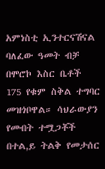አምነስቲ ኢንተርናሽናል ባለፈው ዓመት ብቻ በሞሮኮ እስር ቤቶች 175 የቁም ስቅል ተግባር መዝጎቦዋል። ሳህራውያን የመብት ተሟጋቾች በተል,ይ ትልቅ የመታሰር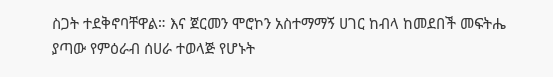ስጋት ተደቅኖባቸዋል። እና ጀርመን ሞሮኮን አስተማማኝ ሀገር ከብላ ከመደበች መፍትሔ ያጣው የምዕራብ ሰሀራ ተወላጅ የሆኑት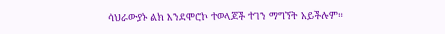ሳህራውያኑ ልክ እንደሞሮኮ ተወላጆች ተገን ማግኘት አይችሉም።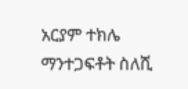አርያም ተክሌ
ማንተጋፍቶት ስለሺ